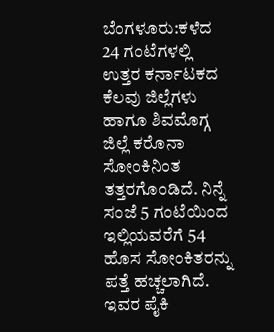ಬೆಂಗಳೂರು:ಕಳೆದ 24 ಗಂಟೆಗಳಲ್ಲಿ ಉತ್ತರ ಕರ್ನಾಟಕದ ಕೆಲವು ಜಿಲ್ಲೆಗಳು ಹಾಗೂ ಶಿವಮೊಗ್ಗ ಜಿಲ್ಲೆ ಕರೊನಾ ಸೋಂಕಿನಿಂತ ತತ್ತರಗೊಂಡಿದೆ. ನಿನ್ನೆ ಸಂಜೆ 5 ಗಂಟೆಯಿಂದ ಇಲ್ಲಿಯವರೆಗೆ 54 ಹೊಸ ಸೋಂಕಿತರನ್ನು ಪತ್ತೆ ಹಚ್ಚಲಾಗಿದೆ. ಇವರ ಪೈಕಿ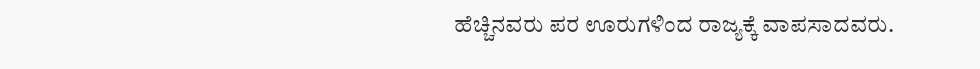ಹೆಚ್ಚಿನವರು ಪರ ಊರುಗಳಿಂದ ರಾಜ್ಯಕ್ಕೆ ವಾಪಸಾದವರು.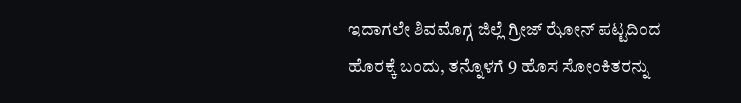ಇದಾಗಲೇ ಶಿವಮೊಗ್ಗ ಜಿಲ್ಲೆ ಗ್ರೀಜ್ ಝೋನ್ ಪಟ್ಟದಿಂದ ಹೊರಕ್ಕೆ ಬಂದು, ತನ್ನೊಳಗೆ 9 ಹೊಸ ಸೋಂಕಿತರನ್ನು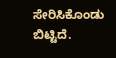ಸೇರಿಸಿಕೊಂಡು ಬಿಟ್ಟಿದೆ.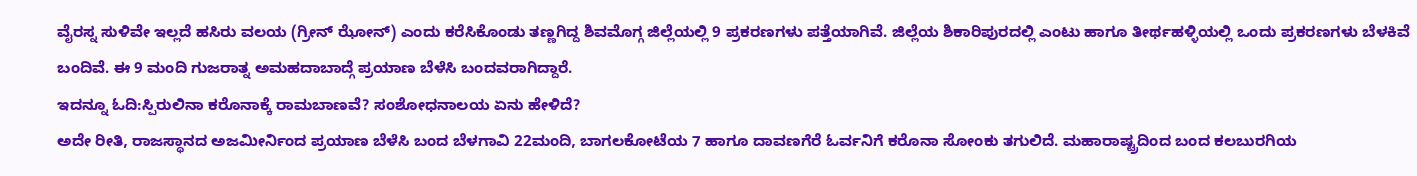ವೈರಸ್ನ ಸುಳಿವೇ ಇಲ್ಲದೆ ಹಸಿರು ವಲಯ (ಗ್ರೀನ್ ಝೋನ್) ಎಂದು ಕರೆಸಿಕೊಂಡು ತಣ್ಣಗಿದ್ದ ಶಿವಮೊಗ್ಗ ಜಿಲ್ಲೆಯಲ್ಲಿ 9 ಪ್ರಕರಣಗಳು ಪತ್ತೆಯಾಗಿವೆ. ಜಿಲ್ಲೆಯ ಶಿಕಾರಿಪುರದಲ್ಲಿ ಎಂಟು ಹಾಗೂ ತೀರ್ಥಹಳ್ಳಿಯಲ್ಲಿ ಒಂದು ಪ್ರಕರಣಗಳು ಬೆಳಕಿವೆ ಬಂದಿವೆ. ಈ 9 ಮಂದಿ ಗುಜರಾತ್ನ ಅಮಹದಾಬಾದ್ಗೆ ಪ್ರಯಾಣ ಬೆಳೆಸಿ ಬಂದವರಾಗಿದ್ದಾರೆ.
ಇದನ್ನೂ ಓದಿ:ಸ್ಪಿರುಲಿನಾ ಕರೊನಾಕ್ಕೆ ರಾಮಬಾಣವೆ? ಸಂಶೋಧನಾಲಯ ಏನು ಹೇಳಿದೆ?
ಅದೇ ರೀತಿ, ರಾಜಸ್ಥಾನದ ಅಜಮೀರ್ನಿಂದ ಪ್ರಯಾಣ ಬೆಳೆಸಿ ಬಂದ ಬೆಳಗಾವಿ 22ಮಂದಿ, ಬಾಗಲಕೋಟೆಯ 7 ಹಾಗೂ ದಾವಣಗೆರೆ ಓರ್ವನಿಗೆ ಕರೊನಾ ಸೋಂಕು ತಗುಲಿದೆ. ಮಹಾರಾಷ್ಟ್ರದಿಂದ ಬಂದ ಕಲಬುರಗಿಯ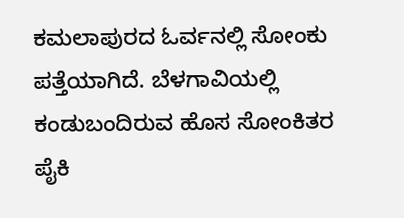ಕಮಲಾಪುರದ ಓರ್ವನಲ್ಲಿ ಸೋಂಕು ಪತ್ತೆಯಾಗಿದೆ. ಬೆಳಗಾವಿಯಲ್ಲಿ ಕಂಡುಬಂದಿರುವ ಹೊಸ ಸೋಂಕಿತರ ಪೈಕಿ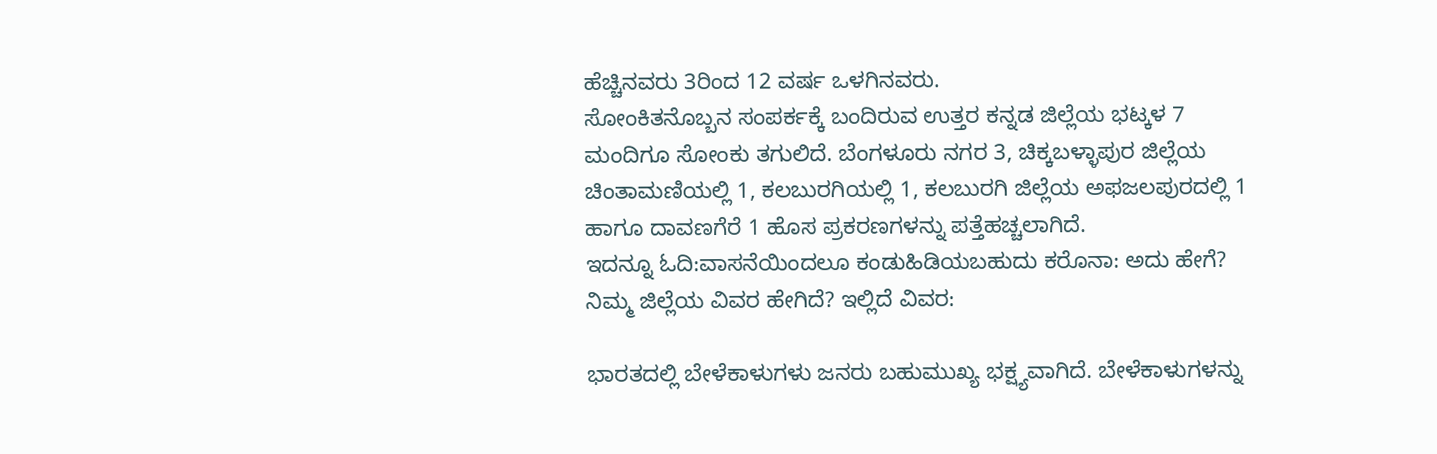ಹೆಚ್ಚಿನವರು 3ರಿಂದ 12 ವರ್ಷ ಒಳಗಿನವರು.
ಸೋಂಕಿತನೊಬ್ಬನ ಸಂಪರ್ಕಕ್ಕೆ ಬಂದಿರುವ ಉತ್ತರ ಕನ್ನಡ ಜಿಲ್ಲೆಯ ಭಟ್ಕಳ 7 ಮಂದಿಗೂ ಸೋಂಕು ತಗುಲಿದೆ. ಬೆಂಗಳೂರು ನಗರ 3, ಚಿಕ್ಕಬಳ್ಳಾಪುರ ಜಿಲ್ಲೆಯ ಚಿಂತಾಮಣಿಯಲ್ಲಿ 1, ಕಲಬುರಗಿಯಲ್ಲಿ 1, ಕಲಬುರಗಿ ಜಿಲ್ಲೆಯ ಅಫಜಲಪುರದಲ್ಲಿ 1 ಹಾಗೂ ದಾವಣಗೆರೆ 1 ಹೊಸ ಪ್ರಕರಣಗಳನ್ನು ಪತ್ತೆಹಚ್ಚಲಾಗಿದೆ.
ಇದನ್ನೂ ಓದಿ:ವಾಸನೆಯಿಂದಲೂ ಕಂಡುಹಿಡಿಯಬಹುದು ಕರೊನಾ: ಅದು ಹೇಗೆ?
ನಿಮ್ಮ ಜಿಲ್ಲೆಯ ವಿವರ ಹೇಗಿದೆ? ಇಲ್ಲಿದೆ ವಿವರ:

ಭಾರತದಲ್ಲಿ ಬೇಳೆಕಾಳುಗಳು ಜನರು ಬಹುಮುಖ್ಯ ಭಕ್ಷ್ಯವಾಗಿದೆ. ಬೇಳೆಕಾಳುಗಳನ್ನು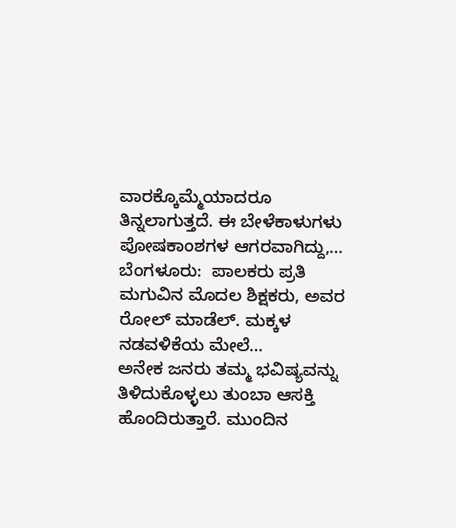ವಾರಕ್ಕೊಮ್ಮೆಯಾದರೂ ತಿನ್ನಲಾಗುತ್ತದೆ. ಈ ಬೇಳೆಕಾಳುಗಳು ಪೋಷಕಾಂಶಗಳ ಆಗರವಾಗಿದ್ದು,…
ಬೆಂಗಳೂರು:  ಪಾಲಕರು ಪ್ರತಿ ಮಗುವಿನ ಮೊದಲ ಶಿಕ್ಷಕರು, ಅವರ ರೋಲ್ ಮಾಡೆಲ್. ಮಕ್ಕಳ ನಡವಳಿಕೆಯ ಮೇಲೆ…
ಅನೇಕ ಜನರು ತಮ್ಮ ಭವಿಷ್ಯವನ್ನು ತಿಳಿದುಕೊಳ್ಳಲು ತುಂಬಾ ಆಸಕ್ತಿ ಹೊಂದಿರುತ್ತಾರೆ. ಮುಂದಿನ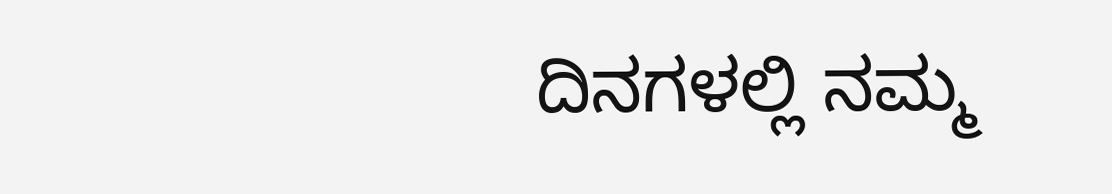ದಿನಗಳಲ್ಲಿ ನಮ್ಮ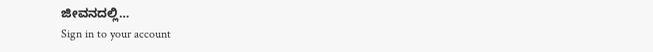ಜೀವನದಲ್ಲಿ…
Sign in to your account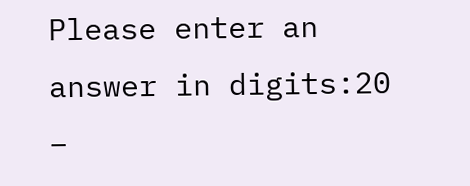Please enter an answer in digits:20 −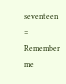seventeen =
Remember me